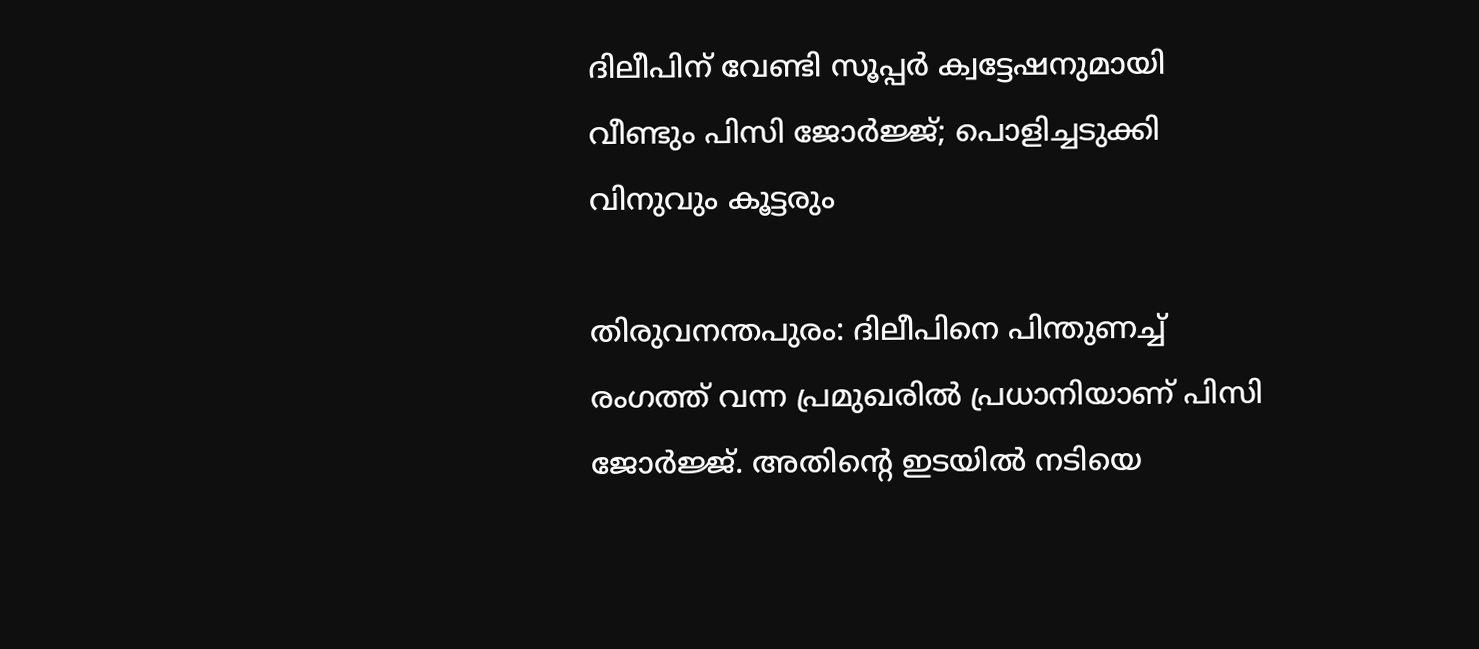ദിലീപിന് വേണ്ടി സൂപ്പര്‍ ക്വട്ടേഷനുമായി വീണ്ടും പിസി ജോര്‍ജ്ജ്; പൊളിച്ചടുക്കി വിനുവും കൂട്ടരും

തിരുവനന്തപുരം: ദിലീപിനെ പിന്തുണച്ച് രംഗത്ത് വന്ന പ്രമുഖരില്‍ പ്രധാനിയാണ് പിസി ജോര്‍ജ്ജ്. അതിന്റെ ഇടയില്‍ നടിയെ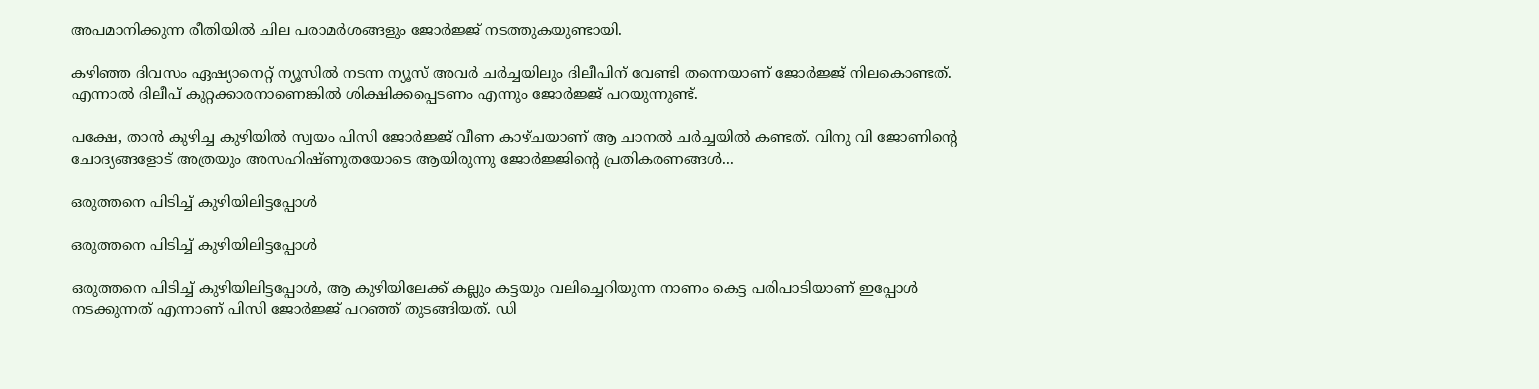അപമാനിക്കുന്ന രീതിയില്‍ ചില പരാമര്‍ശങ്ങളും ജോര്‍ജ്ജ് നടത്തുകയുണ്ടായി.

കഴിഞ്ഞ ദിവസം ഏഷ്യാനെറ്റ് ന്യൂസില്‍ നടന്ന ന്യൂസ് അവര്‍ ചര്‍ച്ചയിലും ദിലീപിന് വേണ്ടി തന്നെയാണ് ജോര്‍ജ്ജ് നിലകൊണ്ടത്. എന്നാല്‍ ദിലീപ് കുറ്റക്കാരനാണെങ്കില്‍ ശിക്ഷിക്കപ്പെടണം എന്നും ജോര്‍ജ്ജ് പറയുന്നുണ്ട്.

പക്ഷേ, താന്‍ കുഴിച്ച കുഴിയില്‍ സ്വയം പിസി ജോര്‍ജ്ജ് വീണ കാഴ്ചയാണ് ആ ചാനല്‍ ചര്‍ച്ചയില്‍ കണ്ടത്. വിനു വി ജോണിന്റെ ചോദ്യങ്ങളോട് അത്രയും അസഹിഷ്ണുതയോടെ ആയിരുന്നു ജോര്‍ജ്ജിന്റെ പ്രതികരണങ്ങള്‍...

ഒരുത്തനെ പിടിച്ച് കുഴിയിലിട്ടപ്പോള്‍

ഒരുത്തനെ പിടിച്ച് കുഴിയിലിട്ടപ്പോള്‍

ഒരുത്തനെ പിടിച്ച് കുഴിയിലിട്ടപ്പോള്‍, ആ കുഴിയിലേക്ക് കല്ലും കട്ടയും വലിച്ചെറിയുന്ന നാണം കെട്ട പരിപാടിയാണ് ഇപ്പോള്‍ നടക്കുന്നത് എന്നാണ് പിസി ജോര്‍ജ്ജ് പറഞ്ഞ് തുടങ്ങിയത്. ഡി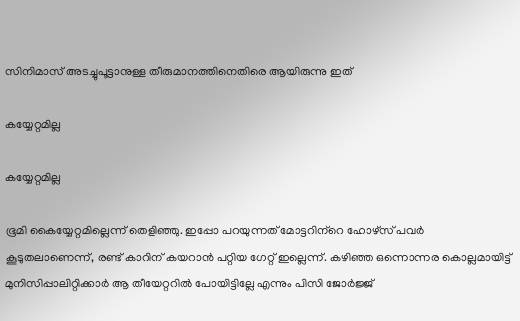സിനിമാസ് അടച്ചുപൂട്ടാനുള്ള തീരുമാനത്തിനെതിരെ ആയിരുന്നു ഇത്

കയ്യേറ്റമില്ല

കയ്യേറ്റമില്ല

ഭൂമി കൈയ്യേറ്റമില്ലെന്ന് തെളിഞ്ഞു. ഇപ്പോ പറയുന്നത് മോട്ടറിന്‌റെ ഹോഴ്‌സ് പവര്‍ കൂടുതലാണെന്ന്, രണ്ട് കാറിന് കയറാന്‍ പറ്റിയ ഗേറ്റ് ഇല്ലെന്ന്. കഴിഞ്ഞ ഒന്നൊന്നര കൊല്ലമായിട്ട് മുനിസിപ്പാലിറ്റിക്കാര്‍ ആ തീയേറ്ററില്‍ പോയിട്ടില്ലേ എന്നും പിസി ജോര്‍ജ്ജ്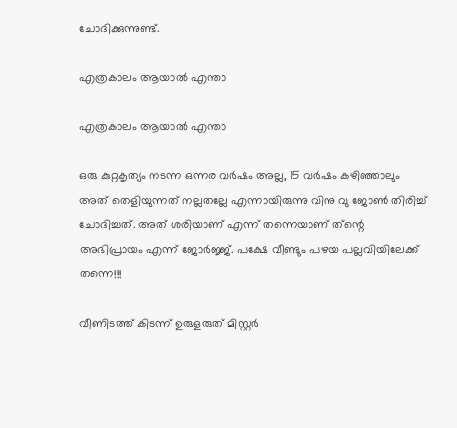ചോദിക്കുന്നുണ്ട്.

എത്രകാലം ആയാല്‍ എന്താ

എത്രകാലം ആയാല്‍ എന്താ

ഒരു കുറ്റകൃത്യം നടന്ന ഒന്നര വര്‍ഷം അല്ല, 15 വര്‍ഷം കഴിഞ്ഞാലും അത് തെളിയുന്നത് നല്ലതല്ലേ എന്നായിരുന്നു വിനു വു ജോണ്‍ തിരിച്ച് ചോദിച്ചത്. അത് ശരിയാണ് എന്ന് തന്നെയാണ് ത്‌ന്റെ അഭിപ്രായം എന്ന് ജോര്‍ജ്ജ്. പക്ഷേ വീണ്ടും പഴയ പല്ലവിയിലേക്ക് തന്നെ!!!

വീണിടത്ത് കിടന്ന് ഉരുളരുത് മിസ്റ്റര്‍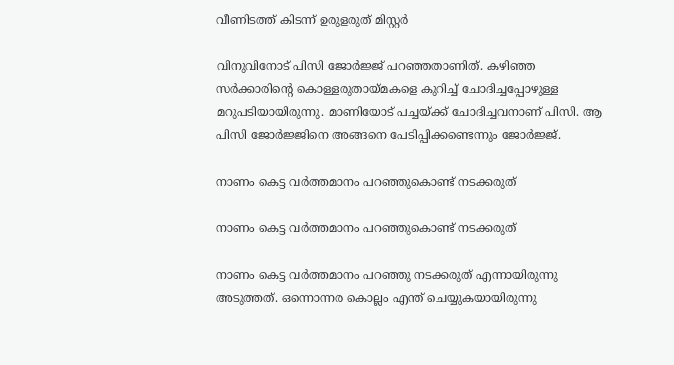വീണിടത്ത് കിടന്ന് ഉരുളരുത് മിസ്റ്റര്‍

വിനുവിനോട് പിസി ജോര്‍ജ്ജ് പറഞ്ഞതാണിത്. കഴിഞ്ഞ സര്‍ക്കാരിന്റെ കൊള്ളരുതായ്മകളെ കുറിച്ച് ചോദിച്ചപ്പോഴുള്ള മറുപടിയായിരുന്നു. മാണിയോട് പച്ചയ്ക്ക് ചോദിച്ചവനാണ് പിസി. ആ പിസി ജോര്‍ജ്ജിനെ അങ്ങനെ പേടിപ്പിക്കണ്ടെന്നും ജോര്‍ജ്ജ്.

നാണം കെട്ട വര്‍ത്തമാനം പറഞ്ഞുകൊണ്ട് നടക്കരുത്

നാണം കെട്ട വര്‍ത്തമാനം പറഞ്ഞുകൊണ്ട് നടക്കരുത്

നാണം കെട്ട വര്‍ത്തമാനം പറഞ്ഞു നടക്കരുത് എന്നായിരുന്നു അടുത്തത്. ഒന്നൊന്നര കൊല്ലം എന്ത് ചെയ്യുകയായിരുന്നു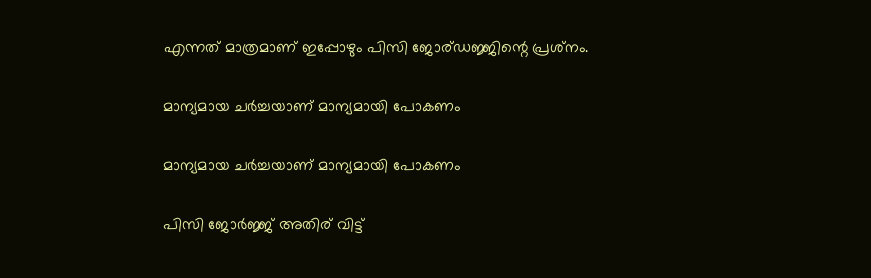എന്നത് മാത്രമാണ് ഇപ്പോഴും പിസി ജോര്ഡജ്ജിന്റെ പ്രശ്‌നം.

മാന്യമായ ചര്‍ച്ചയാണ് മാന്യമായി പോകണം

മാന്യമായ ചര്‍ച്ചയാണ് മാന്യമായി പോകണം

പിസി ജോര്‍ജ്ജ് അതിര് വിട്ട്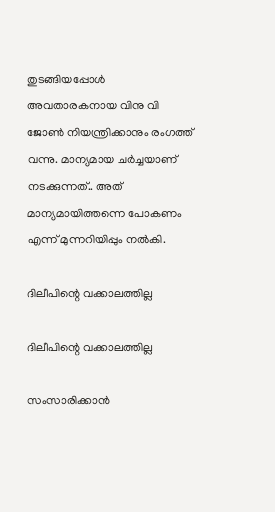തുടങ്ങിയപ്പോള്‍ അവതാരകനായ വിനു വി ജോണ്‍ നിയന്ത്രിക്കാനും രംഗത്ത് വന്നു. മാന്യമായ ചര്‍ച്ചയാണ് നടക്കുന്നത്.. അത് മാന്യമായിത്തന്നെ പോകണം എന്ന് മുന്നറിയിപ്പും നല്‍കി.

ദിലീപിന്റെ വക്കാലത്തില്ല

ദിലീപിന്റെ വക്കാലത്തില്ല

സംസാരിക്കാന്‍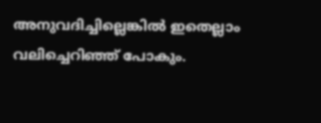അനുവദിച്ചില്ലെങ്കില്‍ ഇതെല്ലാം വലിച്ചെറിഞ്ഞ് പോകും.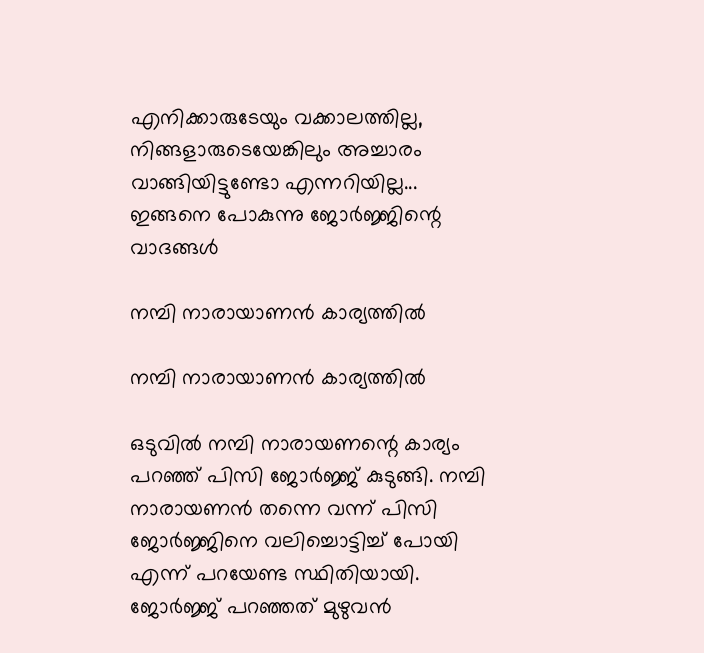എനിക്കാരുടേയും വക്കാലത്തില്ല, നിങ്ങളാരുടെയേങ്കിലും അച്ചാരം വാങ്ങിയിട്ടുണ്ടോ എന്നറിയില്ല... ഇങ്ങനെ പോകുന്നു ജോര്‍ജ്ജിന്റെ വാദങ്ങള്‍

നമ്പി നാരായാണന്‍ കാര്യത്തില്‍

നമ്പി നാരായാണന്‍ കാര്യത്തില്‍

ഒടുവില്‍ നമ്പി നാരായണന്റെ കാര്യം പറഞ്ഞ് പിസി ജോര്‍ജ്ജ് കുടുങ്ങി. നമ്പി നാരായണന്‍ തന്നെ വന്ന് പിസി ജോര്‍ജ്ജിനെ വലിച്ചൊട്ടിച്ച് പോയി എന്ന് പറയേണ്ട സ്ഥിതിയായി. ജോര്‍ജ്ജ് പറഞ്ഞത് മുഴുവന്‍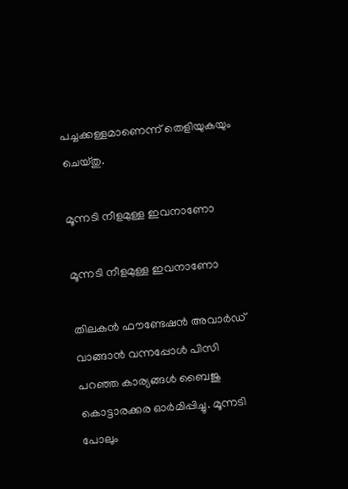പച്ചക്കള്ളമാണെന്ന് തെളിയുകയും ചെയ്തു.

മൂന്നടി നീളമുള്ള ഇവനാണോ

മൂന്നടി നീളമുള്ള ഇവനാണോ

തിലകന്‍ ഫൗണ്ടേഷന്‍ അവാര്‍ഡ് വാങ്ങാന്‍ വന്നപ്പോള്‍ പിസി പറഞ്ഞ കാര്യങ്ങള്‍ ബൈജു കൊട്ടാരക്കര ഓര്‍മിപ്പിച്ചു. മൂന്നടി പോലും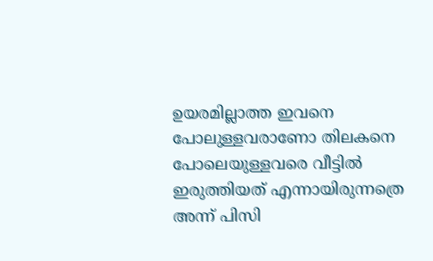ഉയരമില്ലാത്ത ഇവനെ പോലുള്ളവരാണോ തിലകനെ പോലെയുള്ളവരെ വീട്ടില്‍ ഇരുത്തിയത് എന്നായിരുന്നത്രെ അന്ന് പിസി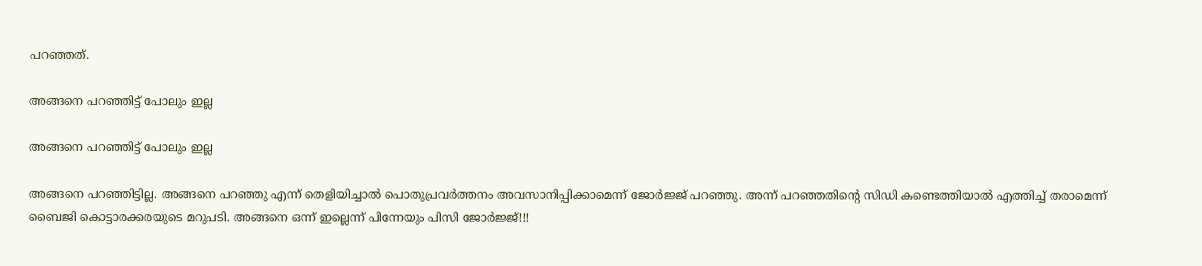പറഞ്ഞത്.

അങ്ങനെ പറഞ്ഞിട്ട് പോലും ഇല്ല

അങ്ങനെ പറഞ്ഞിട്ട് പോലും ഇല്ല

അങ്ങനെ പറഞ്ഞിട്ടില്ല. അങ്ങനെ പറഞ്ഞു എന്ന് തെളിയിച്ചാല്‍ പൊതുപ്രവര്‍ത്തനം അവസാനിപ്പിക്കാമെന്ന് ജോര്‍ജ്ജ് പറഞ്ഞു. അന്ന് പറഞ്ഞതിന്റെ സിഡി കണ്ടെത്തിയാല്‍ എത്തിച്ച് തരാമെന്ന് ബൈജി കൊട്ടാരക്കരയുടെ മറുപടി. അങ്ങനെ ഒന്ന് ഇല്ലെന്ന് പിന്നേയും പിസി ജോര്‍ജ്ജ്!!!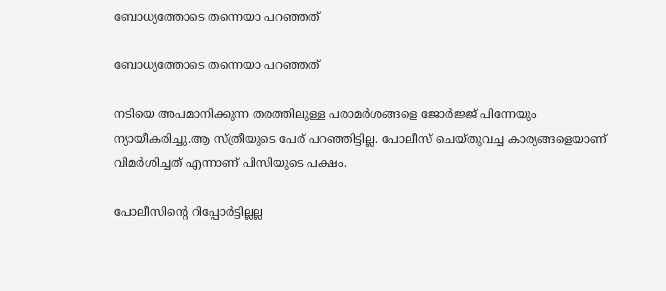ബോധ്യത്തോടെ തന്നെയാ പറഞ്ഞത്

ബോധ്യത്തോടെ തന്നെയാ പറഞ്ഞത്

നടിയെ അപമാനിക്കുന്ന തരത്തിലുള്ള പരാമര്‍ശങ്ങളെ ജോര്‍ജ്ജ് പിന്നേയും ന്യായീകരിച്ചു.ആ സ്ത്രീയുടെ പേര് പറഞ്ഞിട്ടില്ല. പോലീസ് ചെയ്തുവച്ച കാര്യങ്ങളെയാണ് വിമര്‍ശിച്ചത് എന്നാണ് പിസിയുടെ പക്ഷം.

പോലീസിന്റെ റിപ്പോര്‍ട്ടില്ലല്ല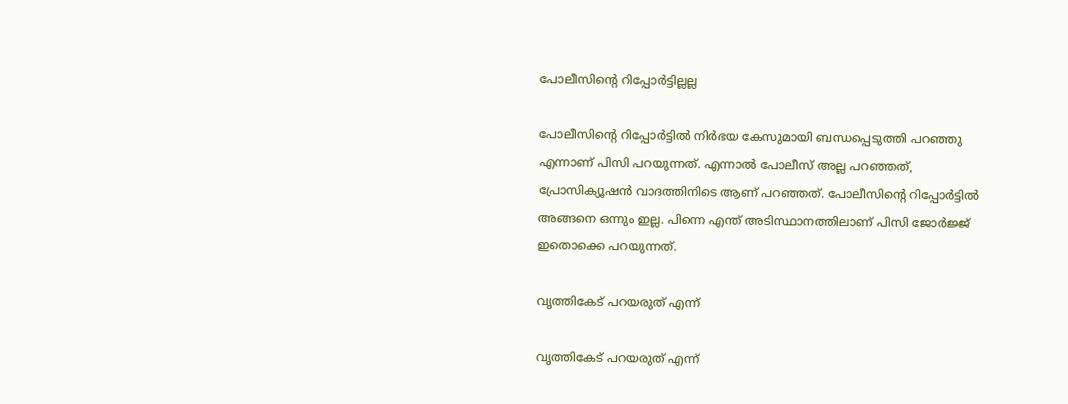പോലീസിന്റെ റിപ്പോര്‍ട്ടില്ലല്ല

പോലീസിന്റെ റിപ്പോര്‍ട്ടില്‍ നിര്‍ഭയ കേസുമായി ബന്ധപ്പെടുത്തി പറഞ്ഞു എന്നാണ് പിസി പറയുന്നത്. എന്നാല്‍ പോലീസ് അല്ല പറഞ്ഞത്, പ്രോസിക്യൂഷന്‍ വാദത്തിനിടെ ആണ് പറഞ്ഞത്. പോലീസിന്റെ റിപ്പോര്‍ട്ടില്‍ അങ്ങനെ ഒന്നും ഇല്ല. പിന്നെ എന്ത് അടിസ്ഥാനത്തിലാണ് പിസി ജോര്‍ജ്ജ് ഇതൊക്കെ പറയുന്നത്.

വൃത്തികേട് പറയരുത് എന്ന്

വൃത്തികേട് പറയരുത് എന്ന്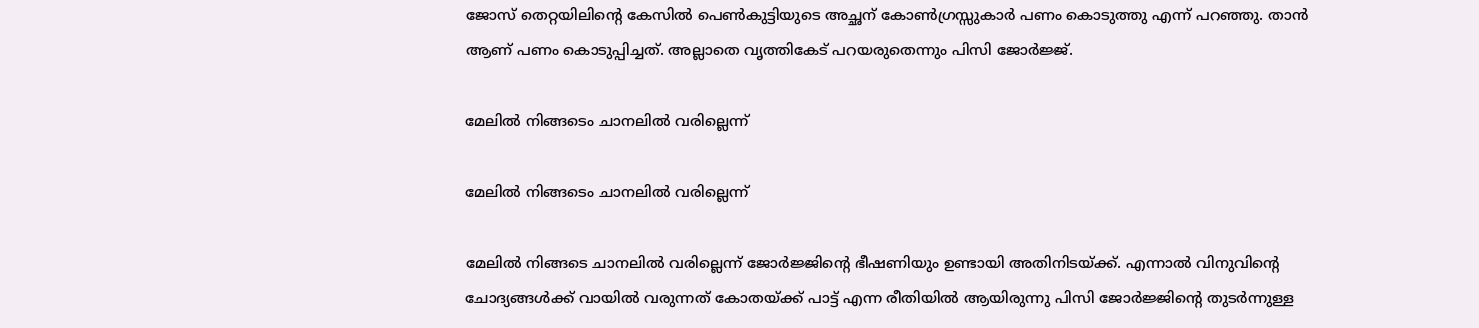ജോസ് തെറ്റയിലിന്റെ കേസില്‍ പെണ്‍കുട്ടിയുടെ അച്ഛന് കോണ്‍ഗ്രസ്സുകാര്‍ പണം കൊടുത്തു എന്ന് പറഞ്ഞു. താന്‍ ആണ് പണം കൊടുപ്പിച്ചത്. അല്ലാതെ വൃത്തികേട് പറയരുതെന്നും പിസി ജോര്‍ജ്ജ്.

മേലില്‍ നിങ്ങടെം ചാനലില്‍ വരില്ലെന്ന്

മേലില്‍ നിങ്ങടെം ചാനലില്‍ വരില്ലെന്ന്

മേലില്‍ നിങ്ങടെ ചാനലില്‍ വരില്ലെന്ന് ജോര്‍ജ്ജിന്റെ ഭീഷണിയും ഉണ്ടായി അതിനിടയ്ക്ക്. എന്നാല്‍ വിനുവിന്റെ ചോദ്യങ്ങള്‍ക്ക് വായില്‍ വരുന്നത് കോതയ്ക്ക് പാട്ട് എന്ന രീതിയില്‍ ആയിരുന്നു പിസി ജോര്‍ജ്ജിന്റെ തുടര്‍ന്നുള്ള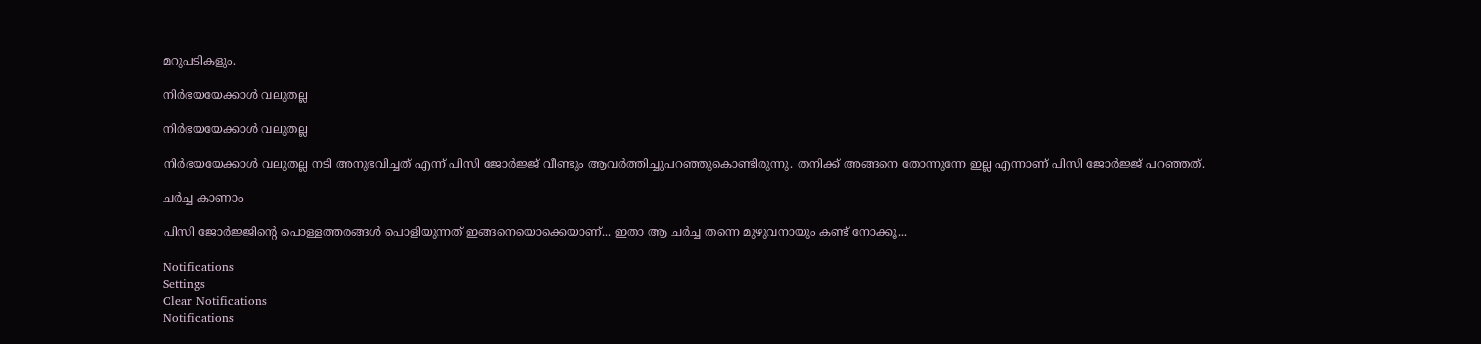മറുപടികളും.

നിര്‍ഭയയേക്കാള്‍ വലുതല്ല

നിര്‍ഭയയേക്കാള്‍ വലുതല്ല

നിര്‍ഭയയേക്കാള്‍ വലുതല്ല നടി അനുഭവിച്ചത് എന്ന് പിസി ജോര്‍ജ്ജ് വീണ്ടും ആവര്‍ത്തിച്ചുപറഞ്ഞുകൊണ്ടിരുന്നു. തനിക്ക് അങ്ങനെ തോന്നുന്നേ ഇല്ല എന്നാണ് പിസി ജോര്‍ജ്ജ് പറഞ്ഞത്.

ചര്‍ച്ച കാണാം

പിസി ജോര്‍ജ്ജിന്റെ പൊള്ളത്തരങ്ങള്‍ പൊളിയുന്നത് ഇങ്ങനെയൊക്കെയാണ്... ഇതാ ആ ചര്‍ച്ച തന്നെ മുഴുവനായും കണ്ട് നോക്കൂ...

Notifications
Settings
Clear Notifications
Notifications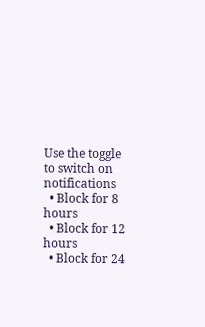Use the toggle to switch on notifications
  • Block for 8 hours
  • Block for 12 hours
  • Block for 24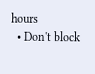hours
  • Don't block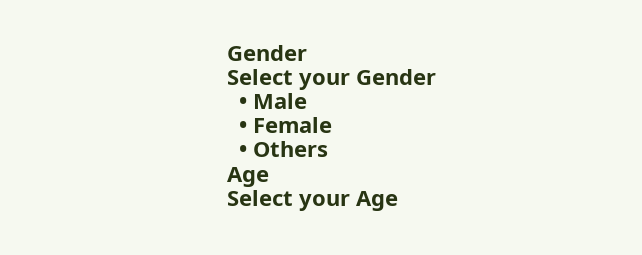Gender
Select your Gender
  • Male
  • Female
  • Others
Age
Select your Age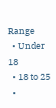Range
  • Under 18
  • 18 to 25
  •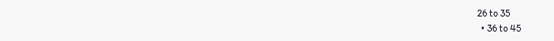26 to 35
  • 36 to 45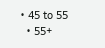• 45 to 55
  • 55+